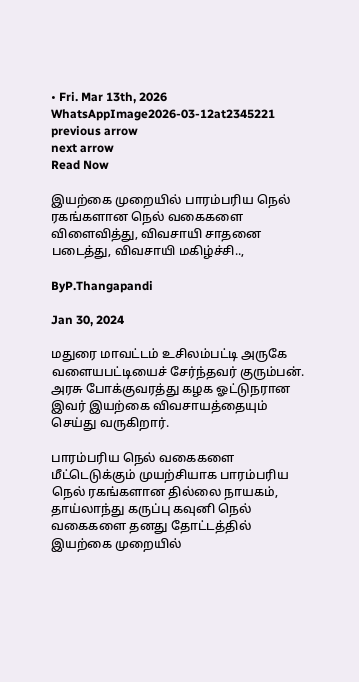• Fri. Mar 13th, 2026
WhatsAppImage2026-03-12at2345221
previous arrow
next arrow
Read Now

இயற்கை முறையில் பாரம்பரிய நெல் ரகங்களான நெல் வகைகளை விளைவித்து, விவசாயி சாதனை படைத்து, விவசாயி மகிழ்ச்சி..,

ByP.Thangapandi

Jan 30, 2024

மதுரை மாவட்டம் உசிலம்பட்டி அருகே வளையபட்டியைச் சேர்ந்தவர் குரும்பன். அரசு போக்குவரத்து கழக ஓட்டுநரான இவர் இயற்கை விவசாயத்தையும் செய்து வருகிறார்.

பாரம்பரிய நெல் வகைகளை மீட்டெடுக்கும் முயற்சியாக பாரம்பரிய நெல் ரகங்களான தில்லை நாயகம், தாய்லாந்து கருப்பு கவுனி நெல் வகைகளை தனது தோட்டத்தில் இயற்கை முறையில்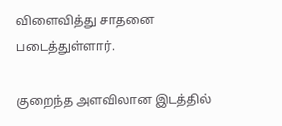விளைவித்து சாதனை படைத்துள்ளார்.

குறைந்த அளவிலான இடத்தில்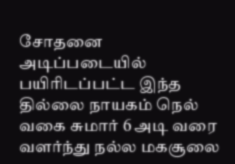சோதனை அடிப்படையில் பயிரிடப்பட்ட இந்த தில்லை நாயகம் நெல் வகை சுமார் 6 அடி வரை வளர்ந்து நல்ல மகசூலை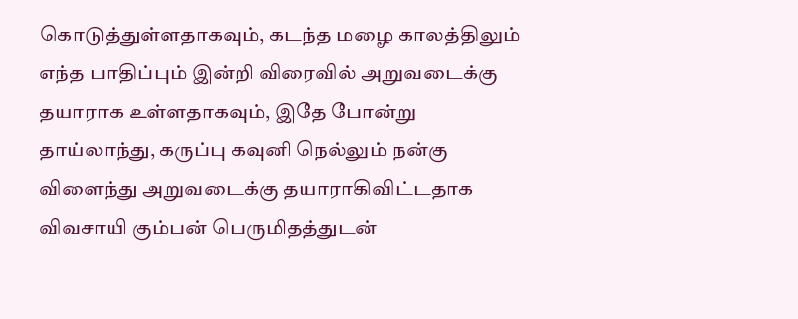கொடுத்துள்ளதாகவும், கடந்த மழை காலத்திலும் எந்த பாதிப்பும் இன்றி விரைவில் அறுவடைக்கு தயாராக உள்ளதாகவும், இதே போன்று தாய்லாந்து, கருப்பு கவுனி நெல்லும் நன்கு விளைந்து அறுவடைக்கு தயாராகிவிட்டதாக விவசாயி கும்பன் பெருமிதத்துடன்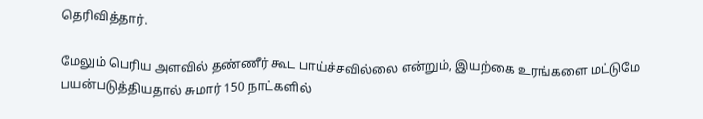தெரிவித்தார்.

மேலும் பெரிய அளவில் தண்ணீர் கூட பாய்ச்சவில்லை என்றும், இயற்கை உரங்களை மட்டுமே பயன்படுத்தியதால் சுமார் 150 நாட்களில்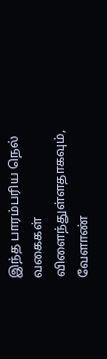இந்த பாரம்பரிய நெல் வகைகள் விளைந்துள்ளதாகவும், வேளாண்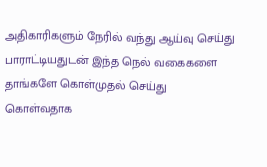அதிகாரிகளும் நேரில் வந்து ஆய்வு செய்து பாராட்டியதுடன் இந்த நெல் வகைகளை தாங்களே கொள்முதல் செய்து கொள்வதாக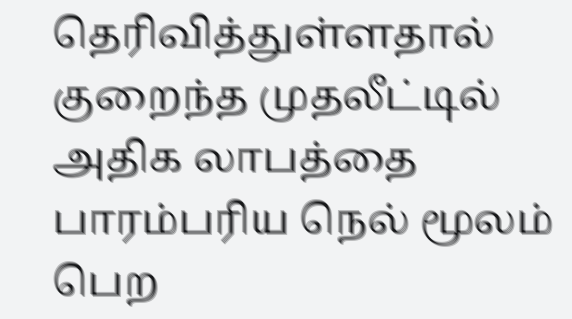தெரிவித்துள்ளதால் குறைந்த முதலீட்டில் அதிக லாபத்தை பாரம்பரிய நெல் மூலம் பெற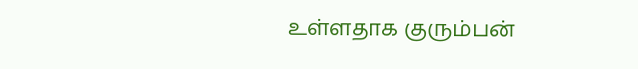உள்ளதாக குரும்பன்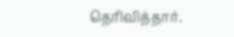தெரிவித்தார்.